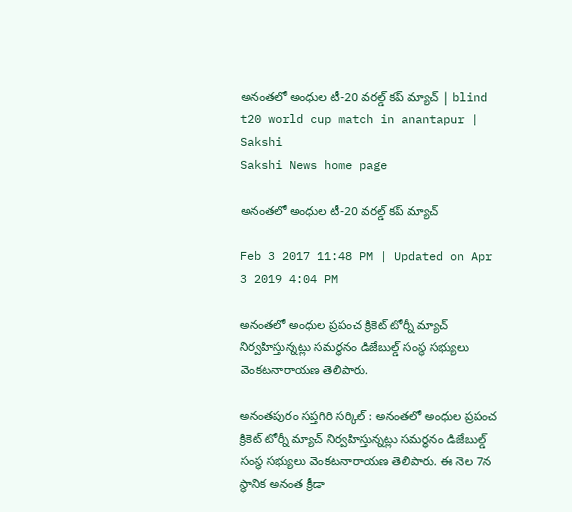అనంతలో అంధుల టీ-20 వరల్డ్ కప్‌ మ్యాచ్‌ | blind t20 world cup match in anantapur | Sakshi
Sakshi News home page

అనంతలో అంధుల టీ-20 వరల్డ్ కప్‌ మ్యాచ్‌

Feb 3 2017 11:48 PM | Updated on Apr 3 2019 4:04 PM

అనంతలో అంధుల ప్రపంచ క్రికెట్‌ టోర్నీ మ్యాచ్‌ నిర్వహిస్తున్నట్లు సమర్థనం డిజేబుల్డ్‌ సంస్థ సభ్యులు వెంకటనారాయణ తెలిపారు.

అనంతపురం సప్తగిరి సర్కిల్‌ : అనంతలో అంధుల ప్రపంచ క్రికెట్‌ టోర్నీ మ్యాచ్‌ నిర్వహిస్తున్నట్లు సమర్థనం డిజేబుల్డ్‌ సంస్థ సభ్యులు వెంకటనారాయణ తెలిపారు. ఈ నెల 7న స్థానిక అనంత క్రీడా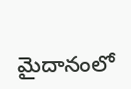మైదానంలో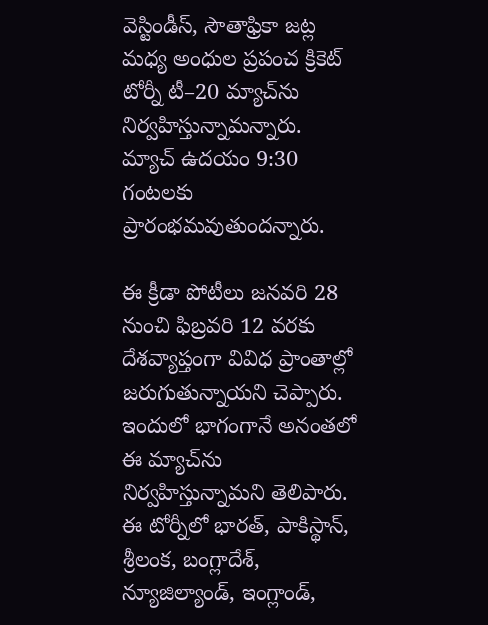వెస్టిండీస్, సౌతాఫ్రికా జట్ల మధ్య అంధుల ప్రపంచ క్రికెట్‌ టోర్నీ టీ–20 మ్యాచ్‌ను నిర్వహిస్తున్నామన్నారు. మ్యాచ్‌ ఉదయం 9:30 గంటలకు ప్రారంభమవుతుందన్నారు.

ఈ క్రీడా పోటీలు జనవరి 28 నుంచి ఫిబ్రవరి 12 వరకు దేశవ్యాప్తంగా వివిధ ప్రాంతాల్లో జరుగుతున్నాయని చెప్పారు. ఇందులో భాగంగానే అనంతలో ఈ మ్యాచ్‌ను నిర్వహిస్తున్నామని తెలిపారు. ఈ టోర్నీలో భారత్‌, పాకిస్థాన్, శ్రీలంక, బంగ్లాదేశ్, న్యూజిల్యాండ్, ఇంగ్లాండ్,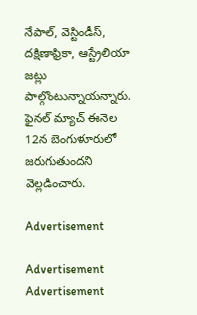నేపాల్, వెస్టిండీస్, దక్షిణాఫ్రికా, ఆస్ట్రేలియా జట్లు పాల్గొంటున్నాయన్నారు.  ఫైనల్‌ మ్యాచ్‌ ఈనెల 12న బెంగుళూరులో జరుగుతుందని వెల్లడించారు.

Advertisement

Advertisement
Advertisement